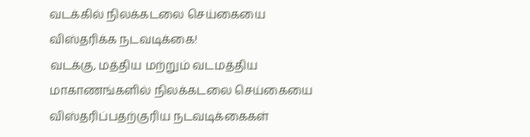வடக்கில் நிலக்கடலை செய்கையை விஸ்தரிக்க நடவடிக்கை!
வடக்கு, மத்திய மற்றும் வடமத்திய மாகாணங்களில் நிலக்கடலை செய்கையை விஸ்தரிப்பதற்குரிய நடவடிக்கைகள்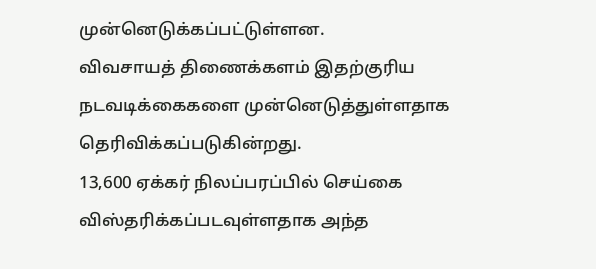முன்னெடுக்கப்பட்டுள்ளன.
விவசாயத் திணைக்களம் இதற்குரிய நடவடிக்கைகளை முன்னெடுத்துள்ளதாக தெரிவிக்கப்படுகின்றது.
13,600 ஏக்கர் நிலப்பரப்பில் செய்கை விஸ்தரிக்கப்படவுள்ளதாக அந்த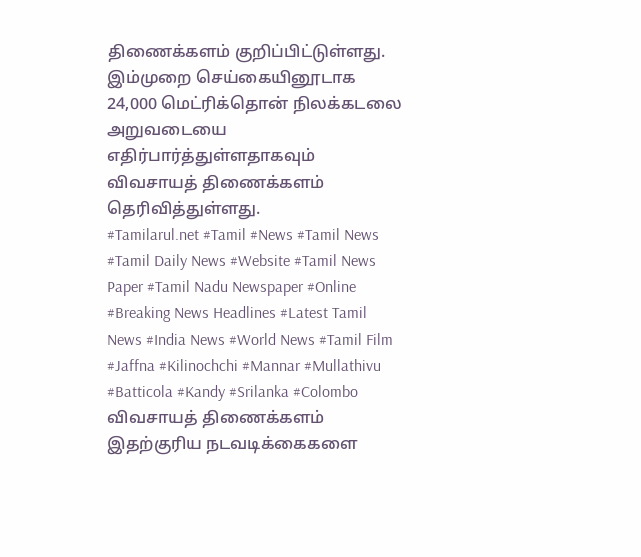திணைக்களம் குறிப்பிட்டுள்ளது.
இம்முறை செய்கையினூடாக 24,000 மெட்ரிக்தொன் நிலக்கடலை அறுவடையை எதிர்பார்த்துள்ளதாகவும் விவசாயத் திணைக்களம் தெரிவித்துள்ளது.
#Tamilarul.net #Tamil #News #Tamil News #Tamil Daily News #Website #Tamil News Paper #Tamil Nadu Newspaper #Online #Breaking News Headlines #Latest Tamil News #India News #World News #Tamil Film #Jaffna #Kilinochchi #Mannar #Mullathivu #Batticola #Kandy #Srilanka #Colombo
விவசாயத் திணைக்களம் இதற்குரிய நடவடிக்கைகளை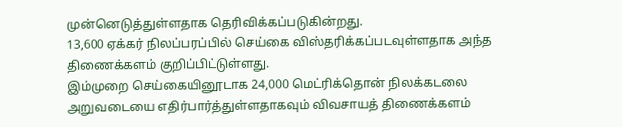முன்னெடுத்துள்ளதாக தெரிவிக்கப்படுகின்றது.
13,600 ஏக்கர் நிலப்பரப்பில் செய்கை விஸ்தரிக்கப்படவுள்ளதாக அந்த திணைக்களம் குறிப்பிட்டுள்ளது.
இம்முறை செய்கையினூடாக 24,000 மெட்ரிக்தொன் நிலக்கடலை அறுவடையை எதிர்பார்த்துள்ளதாகவும் விவசாயத் திணைக்களம்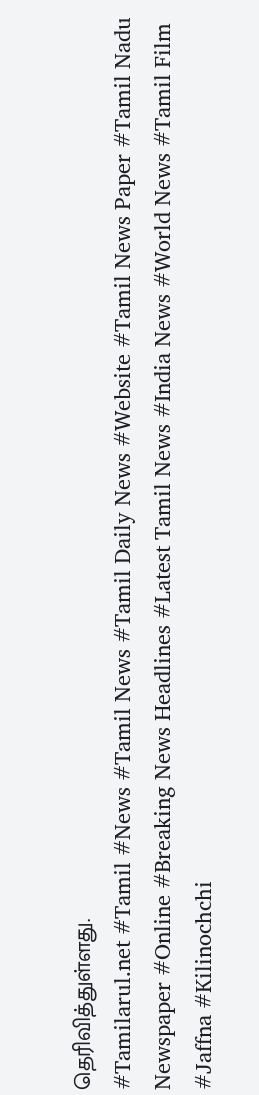தெரிவித்துள்ளது.
#Tamilarul.net #Tamil #News #Tamil News #Tamil Daily News #Website #Tamil News Paper #Tamil Nadu Newspaper #Online #Breaking News Headlines #Latest Tamil News #India News #World News #Tamil Film #Jaffna #Kilinochchi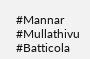#Mannar #Mullathivu #Batticola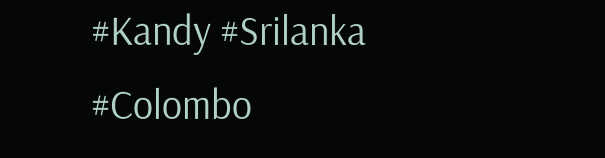#Kandy #Srilanka #Colombo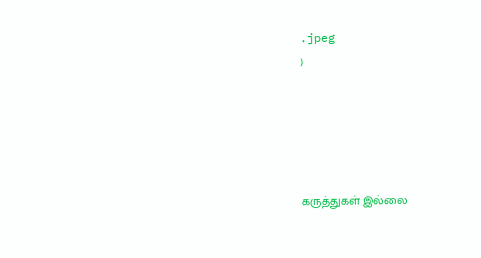.jpeg
)





கருத்துகள் இல்லை